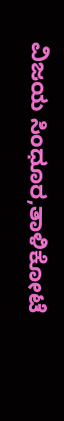ವಿಜಯ ಸಿಂಧೂರ,ತಾಳಿಕೋಟೆ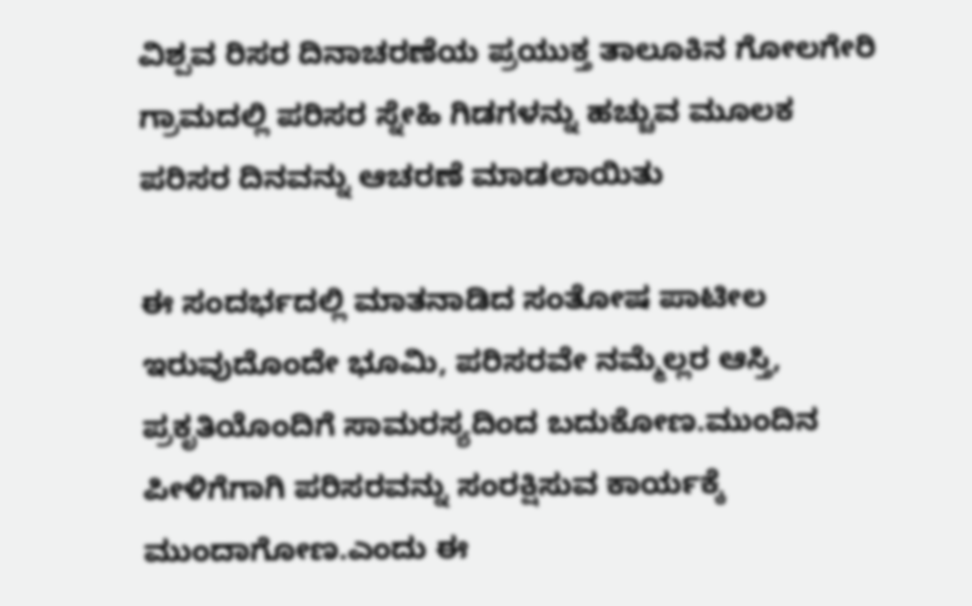ವಿಶ್ಪವ ರಿಸರ ದಿನಾಚರಣೆಯ ಪ್ರಯುಕ್ತ ತಾಲೂಕಿನ ಗೋಲಗೇರಿ ಗ್ರಾಮದಲ್ಲಿ ಪರಿಸರ ಸ್ನೇಹಿ ಗಿಡಗಳನ್ನು ಹಚ್ಚುವ ಮೂಲಕ ಪರಿಸರ ದಿನವನ್ನು ಆಚರಣೆ ಮಾಡಲಾಯಿತು

ಈ ಸಂದರ್ಭದಲ್ಲಿ ಮಾತನಾಡಿದ ಸಂತೋಷ ಪಾಟೀಲ ಇರುವುದೊಂದೇ ಭೂಮಿ, ಪರಿಸರವೇ ನಮ್ಮೆಲ್ಲರ ಆಸ್ತಿ, ಪ್ರಕೃತಿಯೊಂದಿಗೆ ಸಾಮರಸ್ಯದಿಂದ ಬದುಕೋಣ.ಮುಂದಿನ ಪೀಳಿಗೆಗಾಗಿ ಪರಿಸರವನ್ನು ಸಂರಕ್ಷಿಸುವ ಕಾರ್ಯಕ್ಕೆ ಮುಂದಾಗೋಣ.ಎಂದು ಈ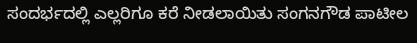ಸಂದರ್ಭದಲ್ಲಿ ಎಲ್ಲರಿಗೂ ಕರೆ ನೀಡಲಾಯಿತು ಸಂಗನಗೌಡ ಪಾಟೀಲ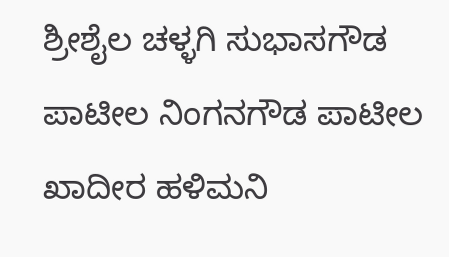ಶ್ರೀಶೈಲ ಚಳ್ಳಗಿ ಸುಭಾಸಗೌಡ ಪಾಟೀಲ ನಿಂಗನಗೌಡ ಪಾಟೀಲ ಖಾದೀರ ಹಳಿಮನಿ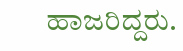ಹಾಜರಿದ್ದರು.